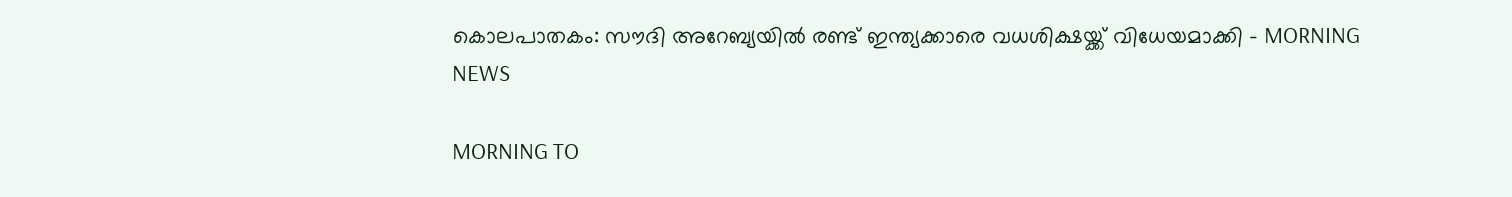കൊലപാതകം: സൗദി അറേബ്യയില്‍ രണ്ട് ഇന്ത്യക്കാരെ വധശിക്ഷയ്ക്ക് വിധേയമാക്കി - MORNING NEWS

MORNING TO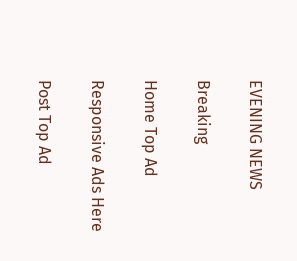EVENING NEWS

Breaking

Home Top Ad

Responsive Ads Here

Post Top Ad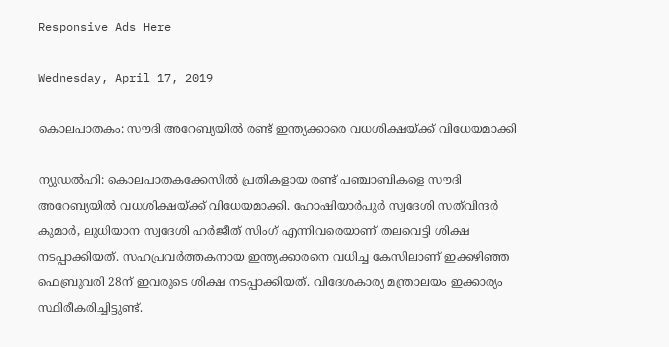Responsive Ads Here

Wednesday, April 17, 2019

കൊലപാതകം: സൗദി അറേബ്യയില്‍ രണ്ട് ഇന്ത്യക്കാരെ വധശിക്ഷയ്ക്ക് വിധേയമാക്കി

ന്യുഡല്‍ഹി: കൊലപാതകക്കേസില്‍ പ്രതികളായ രണ്ട് പഞ്ചാബികളെ സൗദി അറേബ്യയില്‍ വധശിക്ഷയ്ക്ക് വിധേയമാക്കി. ഹോഷിയാര്‍പുര്‍ സ്വദേശി സത്‌വിന്ദര്‍ കുമാര്‍, ലുധിയാന സ്വദേശി ഹര്‍ജീത് സിംഗ് എന്നിവരെയാണ് തലവെട്ടി ശിക്ഷ നടപ്പാക്കിയത്. സഹപ്രവര്‍ത്തകനായ ഇന്ത്യക്കാരനെ വധിച്ച കേസിലാണ് ഇക്കഴിഞ്ഞ ഫെബ്രുവരി 28ന് ഇവരുടെ ശിക്ഷ നടപ്പാക്കിയത്. വിദേശകാര്യ മന്ത്രാലയം ഇക്കാര്യം സ്ഥിരീകരിച്ചിട്ടുണ്ട്.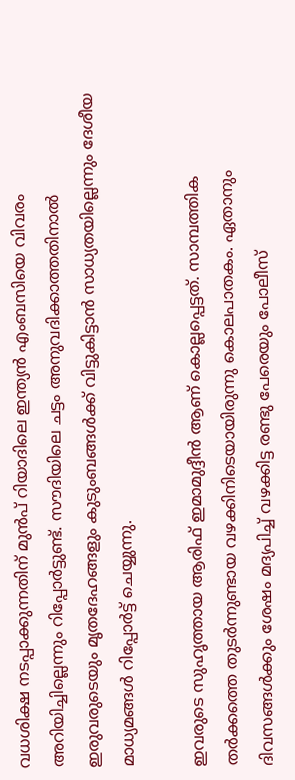വധശിക്ഷ നടപ്പാക്കുന്നതിന് മുന്‍പ് റിയാദിലെ ഇന്ത്യന്‍ എംബസിയെ വിവരം അറിയിച്ചില്ലെന്നും റിപ്പോര്‍ട്ടുണ്ട്. സൗദിയിലെ ചട്ടം അനുവദിക്കാത്തതിനാല്‍ ഇരുവരുടെയും മൃതദേഹങ്ങളും കുടുംബങ്ങള്‍ക്ക് വിട്ടുകിട്ടാന്‍ സാധ്യതയില്ലെന്നും ദേശീയ മാധ്യമങ്ങള്‍ റിപ്പോര്‍ട്ട് ചെയ്യുന്നു.

ഇവരുടെ സുഹൃത്തായ ആരിഫ് ഇമാമുദ്ദീന്‍ ആണ് കൊല്ലപ്പെട്ടത്. സാമ്പത്തിക തര്‍ക്കത്തെ തുടര്‍ന്നുണ്ടായ വഴക്കിനിടെയായിരുന്നു കൊലപാതകം. ഏതാനും ദിവസങ്ങള്‍ക്കും ശേഷം മദ്യപിച്ച് വഴക്കിട്ട രണ്ടു പേരെയും പോലീസ്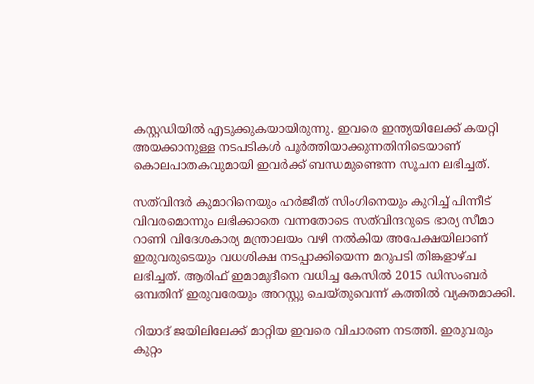കസ്റ്റഡിയില്‍ എടുക്കുകയായിരുന്നു. ഇവരെ ഇന്ത്യയിലേക്ക് കയറ്റി അയക്കാനുള്ള നടപടികള്‍ പൂര്‍ത്തിയാക്കുന്നതിനിടെയാണ് കൊലപാതകവുമായി ഇവര്‍ക്ക് ബന്ധമുണ്ടെന്ന സൂചന ലഭിച്ചത്.

സത്‌വിന്ദര്‍ കുമാറിനെയും ഹര്‍ജീത് സിംഗിനെയും കുറിച്ച് പിന്നീട് വിവരമൊന്നും ലഭിക്കാതെ വന്നതോടെ സത്‌വിന്ദറുടെ ഭാര്യ സീമാ റാണി വിദേശകാര്യ മന്ത്രാലയം വഴി നല്‍കിയ അപേക്ഷയിലാണ് ഇരുവരുടെയും വധശിക്ഷ നടപ്പാക്കിയെന്ന മറുപടി തിങ്കളാഴ്ച ലഭിച്ചത്. ആരിഫ് ഇമാമുദീനെ വധിച്ച കേസില്‍ 2015 ഡിസംബര്‍ ഒമ്പതിന് ഇരുവരേയും അറസ്റ്റു ചെയ്തുവെന്ന് കത്തില്‍ വ്യക്തമാക്കി.

റിയാദ് ജയിലിലേക്ക് മാറ്റിയ ഇവരെ വിചാരണ നടത്തി. ഇരുവരും കുറ്റം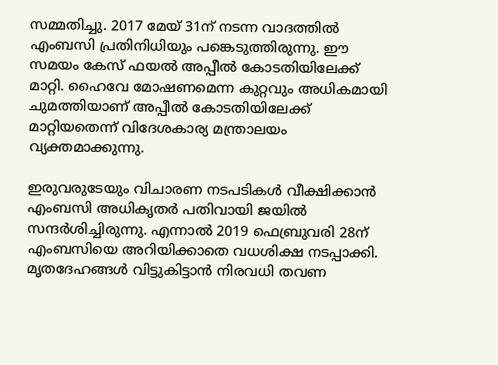സമ്മതിച്ചു. 2017 മേയ് 31ന് നടന്ന വാദത്തില്‍ എംബസി പ്രതിനിധിയും പങ്കെടുത്തിരുന്നു. ഈ സമയം കേസ് ഫയല്‍ അപ്പീല്‍ കോടതിയിലേക്ക് മാറ്റി. ഹൈവേ മോഷണമെന്ന കുറ്റവും അധികമായി ചുമത്തിയാണ് അപ്പീല്‍ കോടതിയിലേക്ക് മാറ്റിയതെന്ന് വിദേശകാര്യ മന്ത്രാലയം വ്യക്തമാക്കുന്നു.

ഇരുവരുടേയും വിചാരണ നടപടികള്‍ വീക്ഷിക്കാന്‍ എംബസി അധികൃതര്‍ പതിവായി ജയില്‍ സന്ദര്‍ശിച്ചിരുന്നു. എന്നാല്‍ 2019 ഫെബ്രുവരി 28ന് എംബസിയെ അറിയിക്കാതെ വധശിക്ഷ നടപ്പാക്കി. മൃതദേഹങ്ങള്‍ വിട്ടുകിട്ടാന്‍ നിരവധി തവണ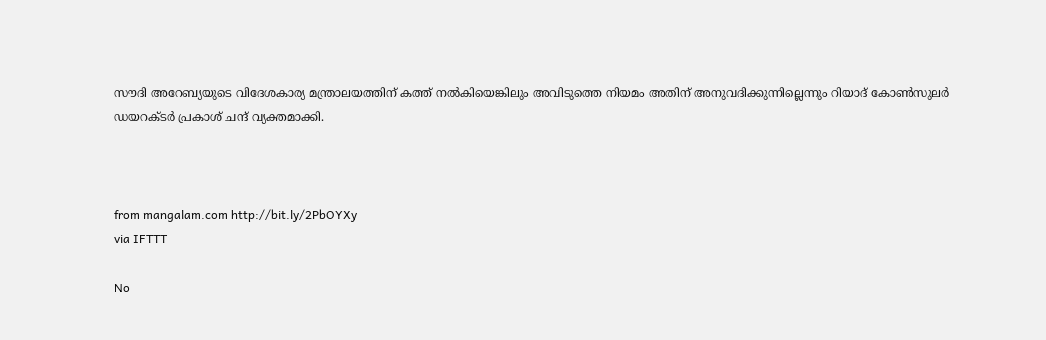സൗദി അറേബ്യയുടെ വിദേശകാര്യ മന്ത്രാലയത്തിന് കത്ത് നല്‍കിയെങ്കിലും അവിടുത്തെ നിയമം അതിന് അനുവദിക്കുന്നില്ലെന്നും റിയാദ് കോണ്‍സുലര്‍ ഡയറക്ടര്‍ പ്രകാശ് ചന്ദ് വ്യക്തമാക്കി.



from mangalam.com http://bit.ly/2PbOYXy
via IFTTT

No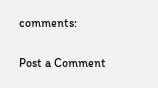comments:

Post a Comment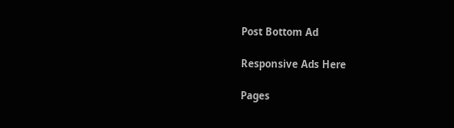Post Bottom Ad

Responsive Ads Here

Pages